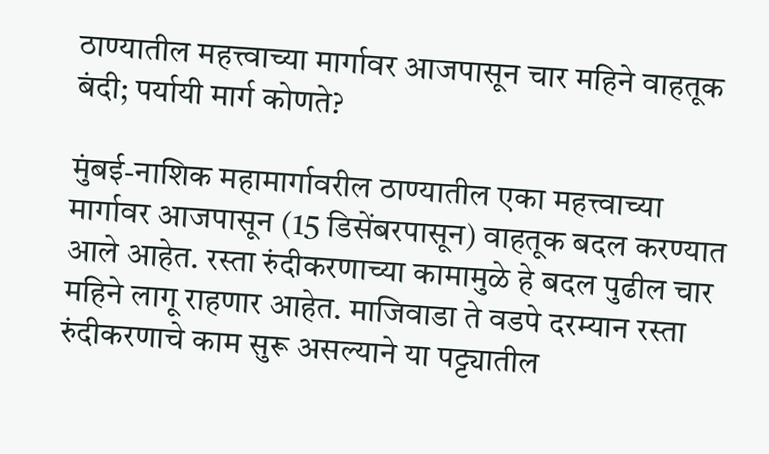ठाण्यातील महत्त्वाच्या मार्गावर आजपासून चार महिने वाहतूक बंदी; पर्यायी मार्ग कोणते?

मुंबई-नाशिक महामार्गावरील ठाण्यातील एका महत्त्वाच्या मार्गावर आजपासून (15 डिसेंबरपासून) वाहतूक बदल करण्यात आले आहेत. रस्ता रुंदीकरणाच्या कामामुळे हे बदल पुढील चार महिने लागू राहणार आहेत. माजिवाडा ते वडपे दरम्यान रस्ता रुंदीकरणाचे काम सुरू असल्याने या पट्ट्यातील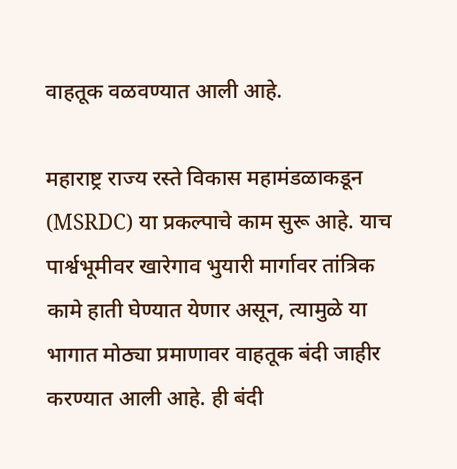वाहतूक वळवण्यात आली आहे.

महाराष्ट्र राज्य रस्ते विकास महामंडळाकडून (MSRDC) या प्रकल्पाचे काम सुरू आहे. याच पार्श्वभूमीवर खारेगाव भुयारी मार्गावर तांत्रिक कामे हाती घेण्यात येणार असून, त्यामुळे या भागात मोठ्या प्रमाणावर वाहतूक बंदी जाहीर करण्यात आली आहे. ही बंदी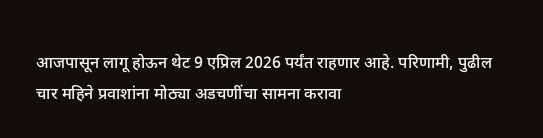आजपासून लागू होऊन थेट 9 एप्रिल 2026 पर्यंत राहणार आहे. परिणामी, पुढील चार महिने प्रवाशांना मोठ्या अडचणींचा सामना करावा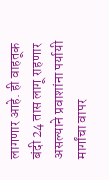लागणार आहे. ही वाहतूक बंदी 24 तास लागू राहणार असल्याने प्रवाशांना पर्यायी मार्गांचा वापर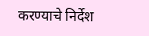करण्याचे निर्देश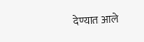देण्यात आले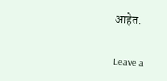आहेत.

Leave a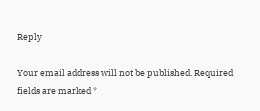Reply

Your email address will not be published. Required fields are marked *